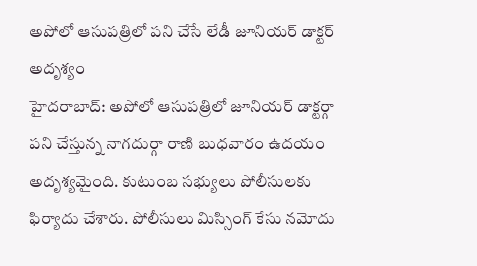అపోలో ఆసుపత్రిలో పని చేసే లేడీ జూనియర్ డాక్టర్ అదృశ్యం
హైదరాబాద్: అపోలో ఆసుపత్రిలో జూనియర్ డాక్టర్గా పని చేస్తున్న నాగదుర్గా రాణి బుధవారం ఉదయం అదృశ్యమైంది. కుటుంబ సభ్యులు పోలీసులకు ఫిర్యాదు చేశారు. పోలీసులు మిస్సింగ్ కేసు నమోదు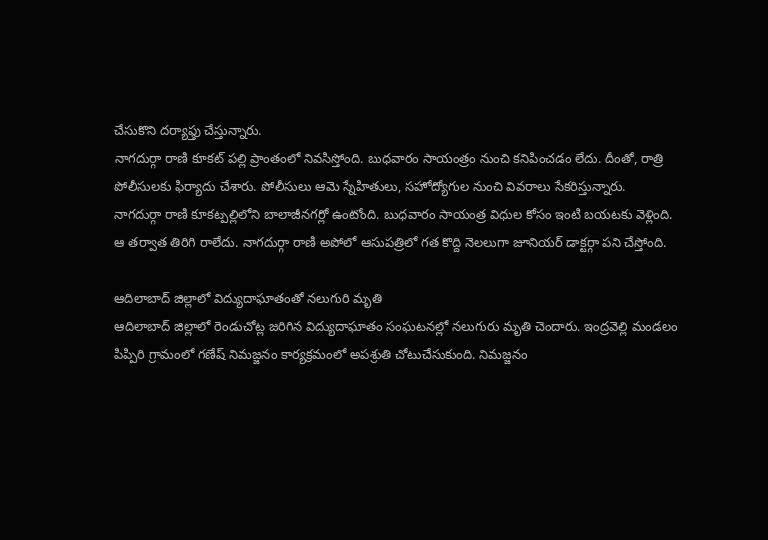చేసుకొని దర్యాఫ్తు చేస్తున్నారు.
నాగదుర్గా రాణి కూకట్ పల్లి ప్రాంతంలో నివసిస్తోంది. బుధవారం సాయంత్రం నుంచి కనిపించడం లేదు. దీంతో, రాత్రి పోలీసులకు ఫిర్యాదు చేశారు. పోలీసులు ఆమె స్నేహితులు, సహోద్యోగుల నుంచి వివరాలు సేకరిస్తున్నారు.
నాగదుర్గా రాణి కూకట్పల్లిలోని బాలాజీనగర్లో ఉంటోంది. బుధవారం సాయంత్ర విధుల కోసం ఇంటి బయటకు వెళ్లింది. ఆ తర్వాత తిరిగి రాలేదు. నాగదుర్గా రాణి అపోలో ఆసుపత్రిలో గత కొద్ది నెలలుగా జూనియర్ డాక్టర్గా పని చేస్తోంది.

ఆదిలాబాద్ జిల్లాలో విద్యుదాఘాతంతో నలుగురి మృతి
ఆదిలాబాద్ జిల్లాలో రెండుచోట్ల జరిగిన విద్యుదాఘాతం సంఘటనల్లో నలుగురు మృతి చెందారు. ఇంద్రవెల్లి మండలం పిప్పిరి గ్రామంలో గణేష్ నిమజ్జనం కార్యక్రమంలో అపశ్రుతి చోటుచేసుకుంది. నిమజ్జనం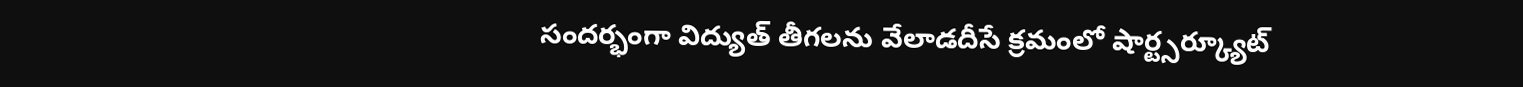సందర్భంగా విద్యుత్ తీగలను వేలాడదీసే క్రమంలో షార్ట్సర్క్యూట్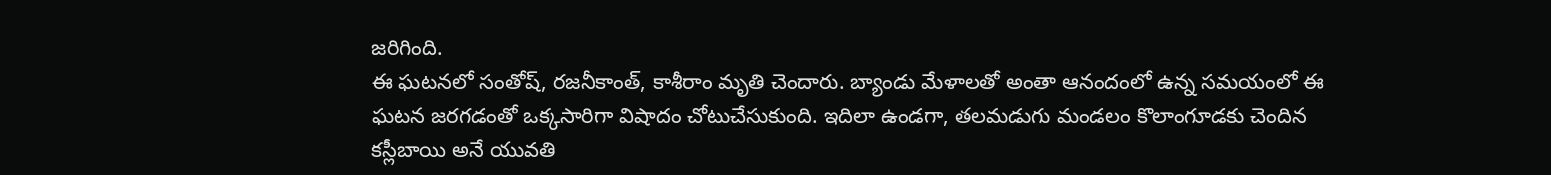జరిగింది.
ఈ ఘటనలో సంతోష్, రజనీకాంత్, కాశీరాం మృతి చెందారు. బ్యాండు మేళాలతో అంతా ఆనందంలో ఉన్న సమయంలో ఈ ఘటన జరగడంతో ఒక్కసారిగా విషాదం చోటుచేసుకుంది. ఇదిలా ఉండగా, తలమడుగు మండలం కొలాంగూడకు చెందిన కస్లీబాయి అనే యువతి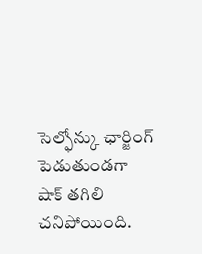సెల్ఫోన్కు ఛార్జింగ్ పెడుతుండగా షాక్ తగిలి చనిపోయింది.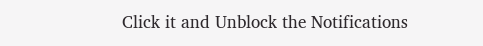Click it and Unblock the Notifications